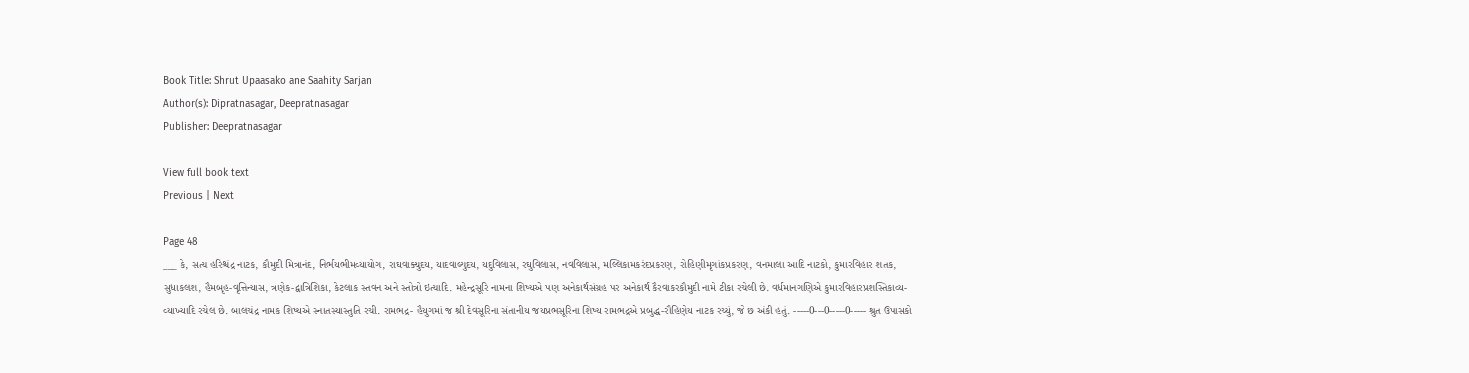Book Title: Shrut Upaasako ane Saahity Sarjan
Author(s): Dipratnasagar, Deepratnasagar
Publisher: Deepratnasagar

View full book text
Previous | Next

Page 48
___ કે, સત્ય હરિશ્ચંદ્ર નાટક, કૌમુદી મિત્રાનંદ, નિર્ભયભીમવ્યાયોગ, રાઘવાક્યુદય, યાદવાલ્યુદય, યદુવિલાસ, રઘુવિલાસ, નવવિલાસ, મલ્લિકામકરંદપ્રકરણ, રોહિણીમૃગાંકપ્રકરણ, વનમાલા આદિ નાટકો, કુમારવિહાર શતક, સુધાકલશ, હૈમબૃહ-વૃત્તિન્યાસ, ત્રણેક-દ્વાત્રિશિકા, કેટલાક સ્તવન અને સ્તોત્રો ઇત્યાદિ. મહેન્દ્રસૂરિ નામના શિષ્યએ પણ અનેકાર્થસંગ્રહ પર અનેકાર્થ કૈરવાકરકૌમુદી નામે ટીકા રચેલી છે. વર્ધમાનગણિએ કુમારવિહારપ્રશસ્તિકાવ્ય-વ્યાખ્યાદિ રચેલ છે. બાલચંદ્ર નામક શિષ્યએ સ્નાતસ્યાસ્તુતિ રચી. રામભદ્ર- હૈયુગમાં જ શ્રી દેવસૂરિના સંતાનીય જયપ્રભસૂરિના શિષ્ય રામભદ્રએ પ્રબુદ્ધ-રૌહિણેય નાટક રચ્યું, જે છ અંકી હતું. -----0---0-----0----- શ્રુત ઉપાસકો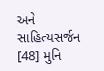અને સાહિત્યસર્જન [48] મુનિ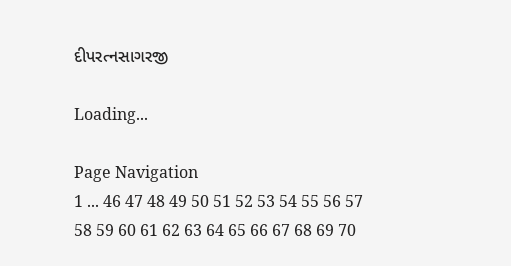દીપરત્નસાગરજી

Loading...

Page Navigation
1 ... 46 47 48 49 50 51 52 53 54 55 56 57 58 59 60 61 62 63 64 65 66 67 68 69 70